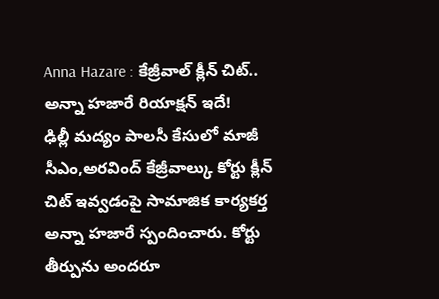Anna Hazare : కేజ్రీవాల్ క్లీన్ చిట్.. అన్నా హజారే రియాక్షన్ ఇదే!
ఢిల్లీ మద్యం పాలసీ కేసులో మాజీ సీఎం,అరవింద్ కేజ్రీవాల్కు కోర్టు క్లీన్ చిట్ ఇవ్వడంపై సామాజిక కార్యకర్త అన్నా హజారే స్పందించారు. కోర్టు తీర్పును అందరూ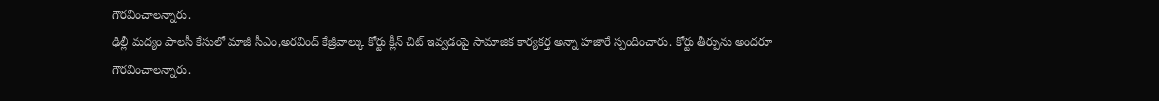గౌరవించాలన్నారు.
ఢిల్లీ మద్యం పాలసీ కేసులో మాజీ సీఎం,అరవింద్ కేజ్రీవాల్కు కోర్టు క్లీన్ చిట్ ఇవ్వడంపై సామాజిక కార్యకర్త అన్నా హజారే స్పందించారు. కోర్టు తీర్పును అందరూ గౌరవించాలన్నారు.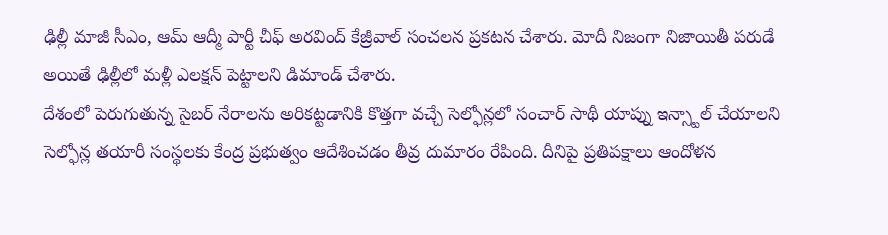ఢిల్లీ మాజీ సీఎం, ఆమ్ ఆద్మీ పార్టీ చీఫ్ అరవింద్ కేజ్రీవాల్ సంచలన ప్రకటన చేశారు. మోదీ నిజంగా నిజాయితీ పరుడే అయితే ఢిల్లీలో మళ్లీ ఎలక్షన్ పెట్టాలని డిమాండ్ చేశారు.
దేశంలో పెరుగుతున్న సైబర్ నేరాలను అరికట్టడానికి కొత్తగా వచ్చే సెల్ఫోన్లలో సంచార్ సాథీ యాప్ను ఇన్స్టాల్ చేయాలని సెల్ఫోన్ల తయారీ సంస్థలకు కేంద్ర ప్రభుత్వం ఆదేశించడం తీవ్ర దుమారం రేపింది. దీనిపై ప్రతిపక్షాలు ఆందోళన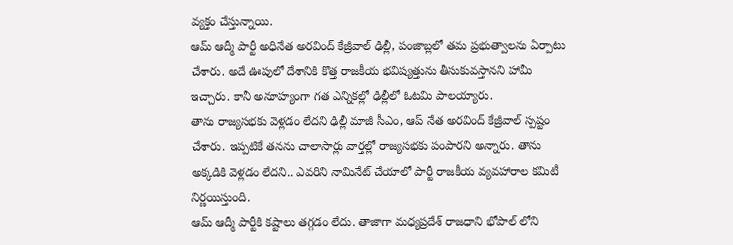వ్యక్తం చేస్తున్నాయి.
ఆమ్ ఆద్మీ పార్టీ అధినేత అరవింద్ కేజ్రీవాల్ ఢిల్లీ, పంజాబ్లలో తమ ప్రభుత్వాలను ఏర్పాటు చేశారు. అదే ఊపులో దేశానికి కొత్త రాజకీయ భవిష్యత్తును తీసుకువస్తానని హామీ ఇచ్చారు. కానీ అనూహ్యంగా గత ఎన్నికల్లో ఢిల్లీలో ఓటమి పాలయ్యారు.
తాను రాజ్యసభకు వెళ్లడం లేదని ఢిల్లీ మాజీ సీఎం, ఆప్ నేత అరవింద్ కేజ్రీవాల్ స్పష్టం చేశారు. ఇప్పటికే తనను చాలాసార్లు వార్తల్లో రాజ్యసభకు పంపారని అన్నారు. తాను అక్కడికి వెళ్లడం లేదని.. ఎవరిని నామినేట్ చేయాలో పార్టీ రాజకీయ వ్యవహారాల కమిటీ నిర్ణయిస్తుంది.
ఆమ్ ఆద్మీ పార్టీకి కష్టాలు తగ్గడం లేదు. తాజాగా మధ్యప్రదేశ్ రాజధాని భోపాల్ లోని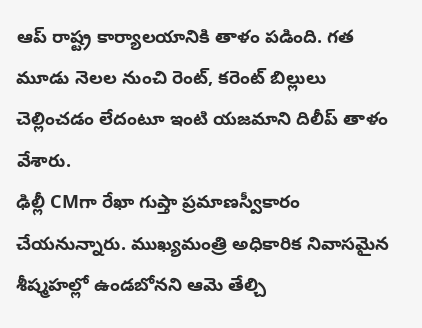ఆప్ రాష్ట్ర కార్యాలయానికి తాళం పడింది. గత మూడు నెలల నుంచి రెంట్, కరెంట్ బిల్లులు చెల్లించడం లేదంటూ ఇంటి యజమాని దిలీప్ తాళం వేశారు.
ఢిల్లీ CMగా రేఖా గుప్తా ప్రమాణస్వీకారం చేయనున్నారు. ముఖ్యమంత్రి అధికారిక నివాసమైన శీష్మహల్లో ఉండబోనని ఆమె తేల్చి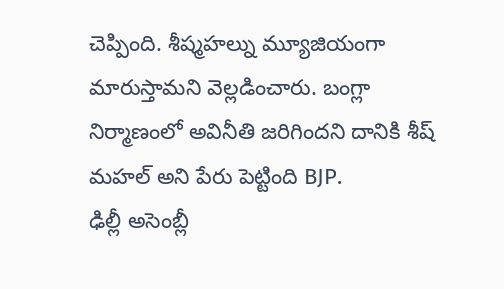చెప్పింది. శీష్మహల్ను మ్యూజియంగా మారుస్తామని వెల్లడించారు. బంగ్లా నిర్మాణంలో అవినీతి జరిగిందని దానికి శీష్ మహల్ అని పేరు పెట్టింది BJP.
ఢిల్లీ అసెంబ్లీ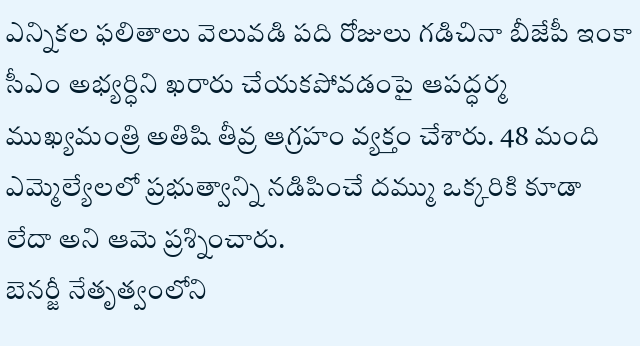ఎన్నికల ఫలితాలు వెలువడి పది రోజులు గడిచినా బీజేపీ ఇంకా సీఎం అభ్యర్ధిని ఖరారు చేయకపోవడంపై ఆపద్ధర్మ ముఖ్యమంత్రి అతిషి తీవ్ర ఆగ్రహం వ్యక్తం చేశారు. 48 మంది ఎమ్మెల్యేలలో ప్రభుత్వాన్ని నడిపించే దమ్ము ఒక్కరికి కూడా లేదా అని ఆమె ప్రశ్నించారు.
బెనర్జీ నేతృత్వంలోని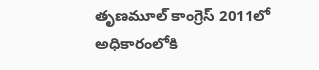తృణమూల్ కాంగ్రెస్ 2011లో అధికారంలోకి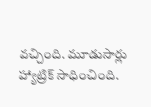వచ్చింది. మూడుసార్లు హ్యాట్రిక్ సాధించింది.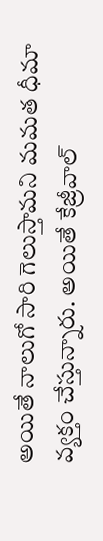అయితే నాలుగో సారి గెలుస్తామని మమత ధీమా వ్యక్తం చేస్తున్నారు. అయితే కేజ్రీవాల్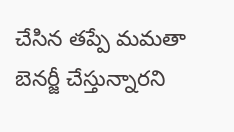చేసిన తప్పే మమతా బెనర్జీ చేస్తున్నారని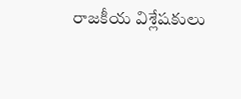రాజకీయ విశ్లేషకులు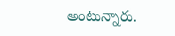అంటున్నారు.